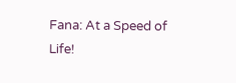Fana: At a Speed of Life!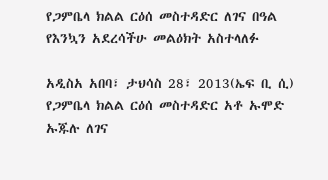የጋምቤላ ክልል ርዕሰ መስተዳድር ለገና በዓል የእንኳን አደረሳችሁ መልዕክት አስተላለፉ

አዲስአ አበባ፣ ታህሳስ 28፣ 2013(ኤፍ ቢ ሲ) የጋምቤላ ክልል ርዕሰ መስተዳድር አቶ ኡሞድ ኡጁሉ ለገና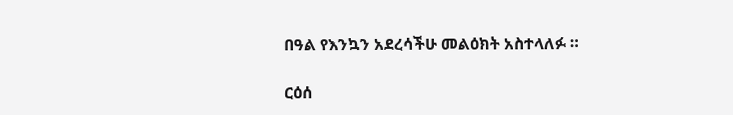በዓል የእንኳን አደረሳችሁ መልዕክት አስተላለፉ ።

ርዕሰ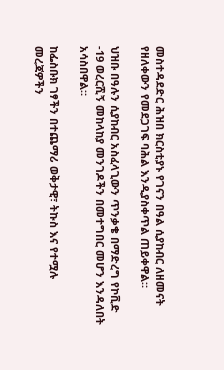መስተዳደድር ሕዝበ ክርስቲያኑ የገናን በዓል ሲያከብር ለዘመናት የዘለቀውን የመደጋገፍ ባሕል እንዲያስቀጥል ጠይቀዋል።

ህዝቡ በዓሉን ሲያከብር አስፈላጊውን ጥንቃቄ በማድረግ የኮቪድ -19 ወረርሺኝ መከላከያ መንገዶችን በመተግበር መሆን እንዳለበት አሳስበዋል።

ከፌስቡክ ገፃችን በተጨማሪ ወቅታዊ፣ ትኩስ እና የተሟሉ መረጃዎችን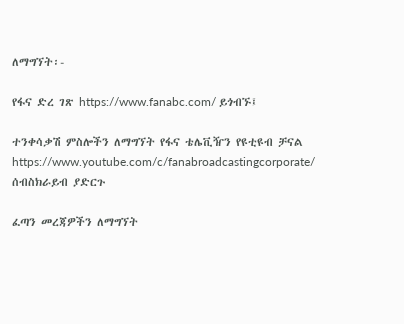ለማግኘት፡-

የፋና ድረ ገጽ https://www.fanabc.com/ ይጎብኙ፤

ተንቀሳቃሽ ምስሎችን ለማግኘት የፋና ቴሌቪዥን የዩቲዩብ ቻናል https://www.youtube.com/c/fanabroadcastingcorporate/ ሰብስክራይብ ያድርጉ

ፈጣን መረጃዎችን ለማግኘት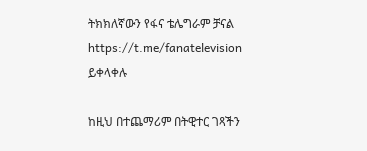ትክክለኛውን የፋና ቴሌግራም ቻናል https://t.me/fanatelevision ይቀላቀሉ

ከዚህ በተጨማሪም በትዊተር ገጻችን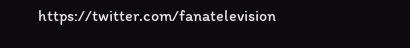https://twitter.com/fanatelevision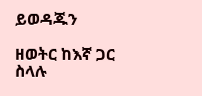ይወዳጁን

ዘወትር ከእኛ ጋር ስላሉ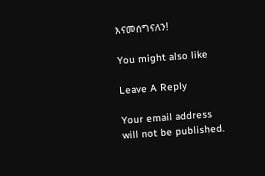እናመሰግናለን!

You might also like

Leave A Reply

Your email address will not be published.